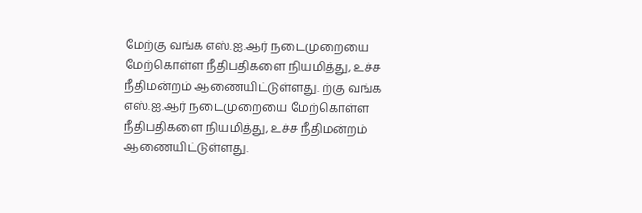மேற்கு வங்க எஸ்.ஐ.ஆர் நடைமுறையை மேற்கொள்ள நீதிபதிகளை நியமித்து, உச்ச நீதிமன்றம் ஆணையிட்டுள்ளது. ற்கு வங்க எஸ்.ஐ.ஆர் நடைமுறையை மேற்கொள்ள நீதிபதிகளை நியமித்து, உச்ச நீதிமன்றம் ஆணையிட்டுள்ளது.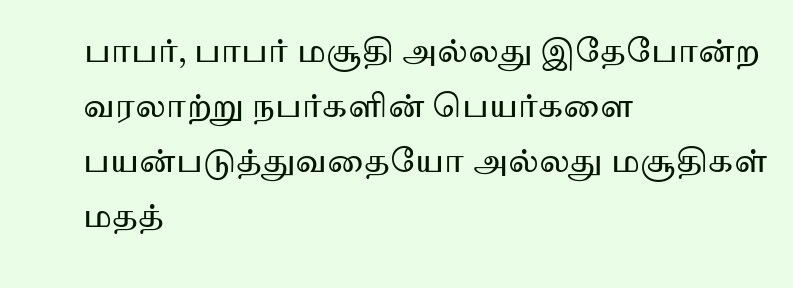பாபர், பாபர் மசூதி அல்லது இதேபோன்ற வரலாற்று நபர்களின் பெயர்களை பயன்படுத்துவதையோ அல்லது மசூதிகள் மதத்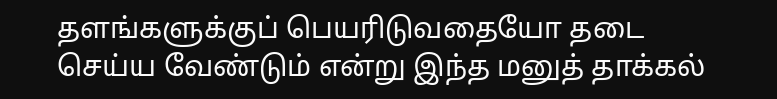தளங்களுக்குப் பெயரிடுவதையோ தடை செய்ய வேண்டும் என்று இந்த மனுத் தாக்கல்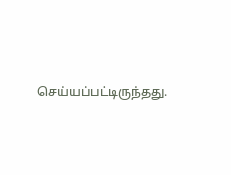செய்யப்பட்டிருந்தது.